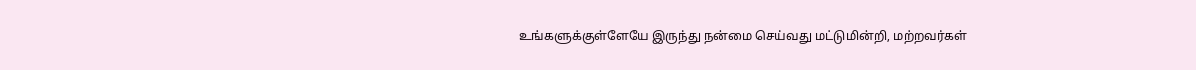உங்களுக்குள்ளேயே இருந்து நன்மை செய்வது மட்டுமின்றி, மற்றவர்கள்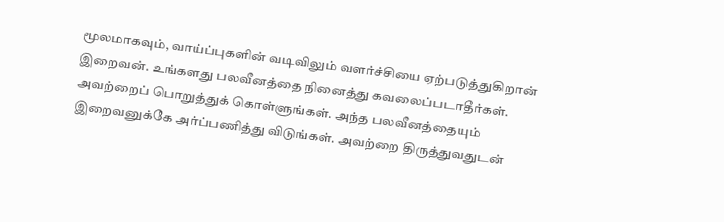மூலமாகவும், வாய்ப்புகளின் வடிவிலும் வளர்ச்சியை ஏற்படுத்துகிறான் இறைவன். உங்களது பலவீனத்தை நினைத்து கவலைப்படாதீர்கள். அவற்றைப் பொறுத்துக் கொள்ளுங்கள். அந்த பலவீனத்தையும் இறைவனுக்கே அர்ப்பணித்து விடுங்கள். அவற்றை திருத்துவதுடன்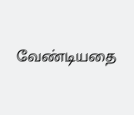வேண்டியதை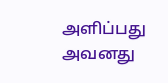அளிப்பது அவனது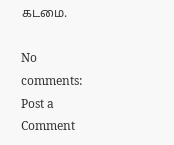கடமை.

No comments:
Post a Comment